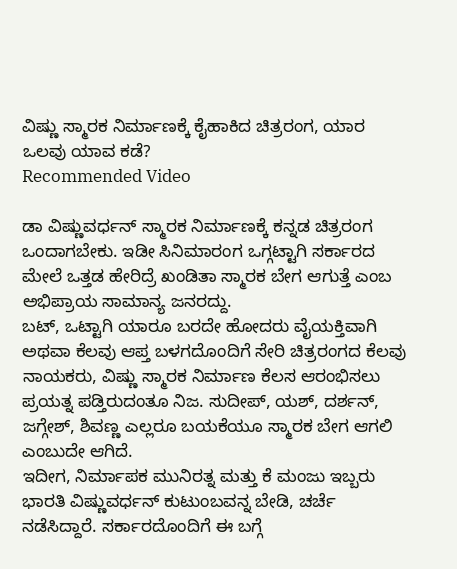ವಿಷ್ಣು ಸ್ಮಾರಕ ನಿರ್ಮಾಣಕ್ಕೆ ಕೈಹಾಕಿದ ಚಿತ್ರರಂಗ, ಯಾರ ಒಲವು ಯಾವ ಕಡೆ?
Recommended Video

ಡಾ ವಿಷ್ಣುವರ್ಧನ್ ಸ್ಮಾರಕ ನಿರ್ಮಾಣಕ್ಕೆ ಕನ್ನಡ ಚಿತ್ರರಂಗ ಒಂದಾಗಬೇಕು. ಇಡೀ ಸಿನಿಮಾರಂಗ ಒಗ್ಗಟ್ಟಾಗಿ ಸರ್ಕಾರದ ಮೇಲೆ ಒತ್ತಡ ಹೇರಿದ್ರೆ ಖಂಡಿತಾ ಸ್ಮಾರಕ ಬೇಗ ಆಗುತ್ತೆ ಎಂಬ ಅಭಿಪ್ರಾಯ ಸಾಮಾನ್ಯ ಜನರದ್ದು.
ಬಟ್, ಒಟ್ಟಾಗಿ ಯಾರೂ ಬರದೇ ಹೋದರು ವೈಯಕ್ತಿವಾಗಿ ಅಥವಾ ಕೆಲವು ಆಪ್ತ ಬಳಗದೊಂದಿಗೆ ಸೇರಿ ಚಿತ್ರರಂಗದ ಕೆಲವು ನಾಯಕರು, ವಿಷ್ಣು ಸ್ಮಾರಕ ನಿರ್ಮಾಣ ಕೆಲಸ ಆರಂಭಿಸಲು ಪ್ರಯತ್ನ ಪಡ್ತಿರುದಂತೂ ನಿಜ. ಸುದೀಪ್, ಯಶ್, ದರ್ಶನ್, ಜಗ್ಗೇಶ್, ಶಿವಣ್ಣ ಎಲ್ಲರೂ ಬಯಕೆಯೂ ಸ್ಮಾರಕ ಬೇಗ ಆಗಲಿ ಎಂಬುದೇ ಆಗಿದೆ.
ಇದೀಗ, ನಿರ್ಮಾಪಕ ಮುನಿರತ್ನ ಮತ್ತು ಕೆ ಮಂಜು ಇಬ್ಬರು ಭಾರತಿ ವಿಷ್ಣುವರ್ಧನ್ ಕುಟುಂಬವನ್ನ ಬೇಡಿ, ಚರ್ಚೆ ನಡೆಸಿದ್ದಾರೆ. ಸರ್ಕಾರದೊಂದಿಗೆ ಈ ಬಗ್ಗೆ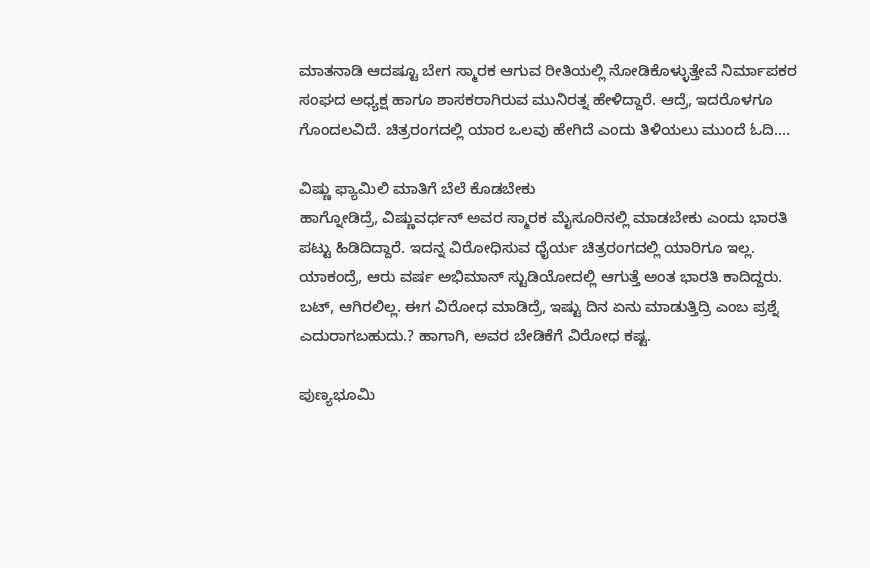ಮಾತನಾಡಿ ಆದಷ್ಟೂ ಬೇಗ ಸ್ಮಾರಕ ಆಗುವ ರೀತಿಯಲ್ಲಿ ನೋಡಿಕೊಳ್ಳುತ್ತೇವೆ ನಿರ್ಮಾಪಕರ ಸಂಘದ ಅಧ್ಯಕ್ಷ ಹಾಗೂ ಶಾಸಕರಾಗಿರುವ ಮುನಿರತ್ನ ಹೇಳಿದ್ದಾರೆ. ಆದ್ರೆ, ಇದರೊಳಗೂ ಗೊಂದಲವಿದೆ. ಚಿತ್ರರಂಗದಲ್ಲಿ ಯಾರ ಒಲವು ಹೇಗಿದೆ ಎಂದು ತಿಳಿಯಲು ಮುಂದೆ ಓದಿ....

ವಿಷ್ಣು ಫ್ಯಾಮಿಲಿ ಮಾತಿಗೆ ಬೆಲೆ ಕೊಡಬೇಕು
ಹಾಗ್ನೋಡಿದ್ರೆ, ವಿಷ್ಣುವರ್ಧನ್ ಅವರ ಸ್ಮಾರಕ ಮೈಸೂರಿನಲ್ಲಿ ಮಾಡಬೇಕು ಎಂದು ಭಾರತಿ ಪಟ್ಟು ಹಿಡಿದಿದ್ದಾರೆ. ಇದನ್ನ ವಿರೋಧಿಸುವ ಧೈರ್ಯ ಚಿತ್ರರಂಗದಲ್ಲಿ ಯಾರಿಗೂ ಇಲ್ಲ. ಯಾಕಂದ್ರೆ, ಆರು ವರ್ಷ ಅಭಿಮಾನ್ ಸ್ಟುಡಿಯೋದಲ್ಲಿ ಆಗುತ್ತೆ ಅಂತ ಭಾರತಿ ಕಾದಿದ್ದರು. ಬಟ್, ಆಗಿರಲಿಲ್ಲ. ಈಗ ವಿರೋಧ ಮಾಡಿದ್ರೆ, ಇಷ್ಟು ದಿನ ಏನು ಮಾಡುತ್ತಿದ್ರಿ ಎಂಬ ಪ್ರಶ್ನೆ ಎದುರಾಗಬಹುದು.? ಹಾಗಾಗಿ, ಅವರ ಬೇಡಿಕೆಗೆ ವಿರೋಧ ಕಷ್ಟ.

ಪುಣ್ಯಭೂಮಿ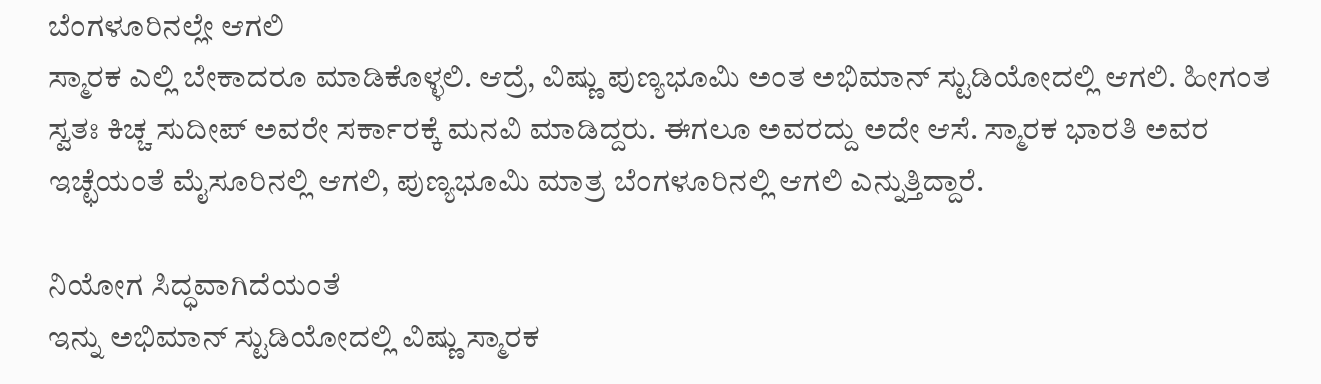ಬೆಂಗಳೂರಿನಲ್ಲೇ ಆಗಲಿ
ಸ್ಮಾರಕ ಎಲ್ಲಿ ಬೇಕಾದರೂ ಮಾಡಿಕೊಳ್ಳಲಿ. ಆದ್ರೆ, ವಿಷ್ಣು ಪುಣ್ಯಭೂಮಿ ಅಂತ ಅಭಿಮಾನ್ ಸ್ಟುಡಿಯೋದಲ್ಲಿ ಆಗಲಿ. ಹೀಗಂತ ಸ್ವತಃ ಕಿಚ್ಚ ಸುದೀಪ್ ಅವರೇ ಸರ್ಕಾರಕ್ಕೆ ಮನವಿ ಮಾಡಿದ್ದರು. ಈಗಲೂ ಅವರದ್ದು ಅದೇ ಆಸೆ. ಸ್ಮಾರಕ ಭಾರತಿ ಅವರ ಇಚ್ಛೆಯಂತೆ ಮೈಸೂರಿನಲ್ಲಿ ಆಗಲಿ, ಪುಣ್ಯಭೂಮಿ ಮಾತ್ರ ಬೆಂಗಳೂರಿನಲ್ಲಿ ಆಗಲಿ ಎನ್ನುತ್ತಿದ್ದಾರೆ.

ನಿಯೋಗ ಸಿದ್ಧವಾಗಿದೆಯಂತೆ
ಇನ್ನು ಅಭಿಮಾನ್ ಸ್ಟುಡಿಯೋದಲ್ಲಿ ವಿಷ್ಣು ಸ್ಮಾರಕ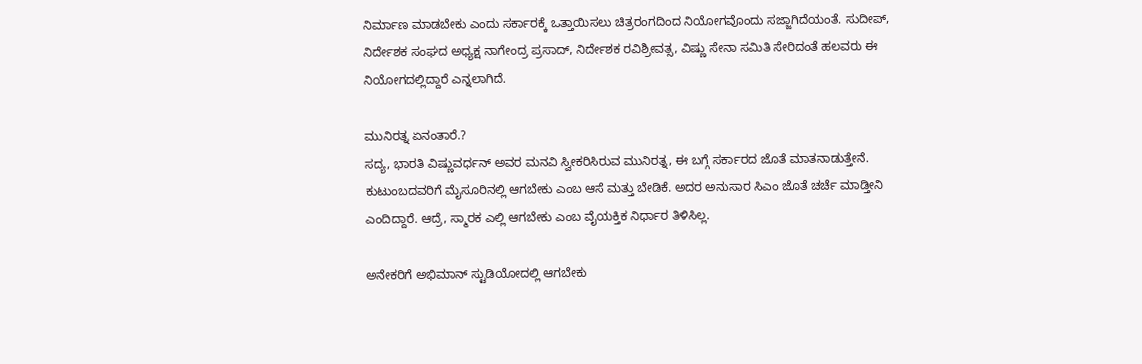ನಿರ್ಮಾಣ ಮಾಡಬೇಕು ಎಂದು ಸರ್ಕಾರಕ್ಕೆ ಒತ್ತಾಯಿಸಲು ಚಿತ್ರರಂಗದಿಂದ ನಿಯೋಗವೊಂದು ಸಜ್ಜಾಗಿದೆಯಂತೆ. ಸುದೀಪ್, ನಿರ್ದೇಶಕ ಸಂಘದ ಅಧ್ಯಕ್ಷ ನಾಗೇಂದ್ರ ಪ್ರಸಾದ್, ನಿರ್ದೇಶಕ ರವಿಶ್ರೀವತ್ಸ, ವಿಷ್ಣು ಸೇನಾ ಸಮಿತಿ ಸೇರಿದಂತೆ ಹಲವರು ಈ ನಿಯೋಗದಲ್ಲಿದ್ದಾರೆ ಎನ್ನಲಾಗಿದೆ.

ಮುನಿರತ್ನ ಏನಂತಾರೆ.?
ಸದ್ಯ, ಭಾರತಿ ವಿಷ್ಣುವರ್ಧನ್ ಅವರ ಮನವಿ ಸ್ವೀಕರಿಸಿರುವ ಮುನಿರತ್ನ, ಈ ಬಗ್ಗೆ ಸರ್ಕಾರದ ಜೊತೆ ಮಾತನಾಡುತ್ತೇನೆ. ಕುಟುಂಬದವರಿಗೆ ಮೈಸೂರಿನಲ್ಲಿ ಆಗಬೇಕು ಎಂಬ ಆಸೆ ಮತ್ತು ಬೇಡಿಕೆ. ಅದರ ಅನುಸಾರ ಸಿಎಂ ಜೊತೆ ಚರ್ಚೆ ಮಾಡ್ತೀನಿ ಎಂದಿದ್ದಾರೆ. ಆದ್ರೆ, ಸ್ಮಾರಕ ಎಲ್ಲಿ ಆಗಬೇಕು ಎಂಬ ವೈಯಕ್ತಿಕ ನಿರ್ಧಾರ ತಿಳಿಸಿಲ್ಲ.

ಅನೇಕರಿಗೆ ಅಭಿಮಾನ್ ಸ್ಟುಡಿಯೋದಲ್ಲಿ ಆಗಬೇಕು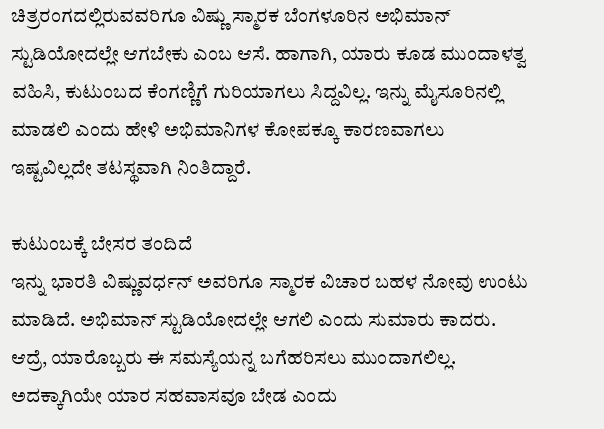ಚಿತ್ರರಂಗದಲ್ಲಿರುವವರಿಗೂ ವಿಷ್ಣು ಸ್ಮಾರಕ ಬೆಂಗಳೂರಿನ ಅಭಿಮಾನ್ ಸ್ಟುಡಿಯೋದಲ್ಲೇ ಆಗಬೇಕು ಎಂಬ ಆಸೆ. ಹಾಗಾಗಿ, ಯಾರು ಕೂಡ ಮುಂದಾಳತ್ವ ವಹಿಸಿ, ಕುಟುಂಬದ ಕೆಂಗಣ್ಣಿಗೆ ಗುರಿಯಾಗಲು ಸಿದ್ದವಿಲ್ಲ. ಇನ್ನು ಮೈಸೂರಿನಲ್ಲಿ ಮಾಡಲಿ ಎಂದು ಹೇಳಿ ಅಭಿಮಾನಿಗಳ ಕೋಪಕ್ಕೂ ಕಾರಣವಾಗಲು ಇಷ್ಟವಿಲ್ಲದೇ ತಟಸ್ಥವಾಗಿ ನಿಂತಿದ್ದಾರೆ.

ಕುಟುಂಬಕ್ಕೆ ಬೇಸರ ತಂದಿದೆ
ಇನ್ನು ಭಾರತಿ ವಿಷ್ಣುವರ್ಧನ್ ಅವರಿಗೂ ಸ್ಮಾರಕ ವಿಚಾರ ಬಹಳ ನೋವು ಉಂಟು ಮಾಡಿದೆ. ಅಭಿಮಾನ್ ಸ್ಟುಡಿಯೋದಲ್ಲೇ ಆಗಲಿ ಎಂದು ಸುಮಾರು ಕಾದರು. ಆದ್ರೆ, ಯಾರೊಬ್ಬರು ಈ ಸಮಸ್ಯೆಯನ್ನ ಬಗೆಹರಿಸಲು ಮುಂದಾಗಲಿಲ್ಲ. ಅದಕ್ಕಾಗಿಯೇ ಯಾರ ಸಹವಾಸವೂ ಬೇಡ ಎಂದು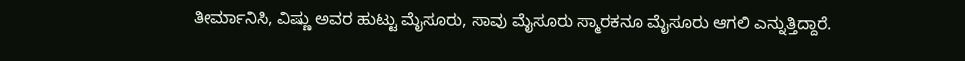ತೀರ್ಮಾನಿಸಿ, ವಿಷ್ಣು ಅವರ ಹುಟ್ಟು ಮೈಸೂರು, ಸಾವು ಮೈಸೂರು ಸ್ಮಾರಕನೂ ಮೈಸೂರು ಆಗಲಿ ಎನ್ನುತ್ತಿದ್ದಾರೆ.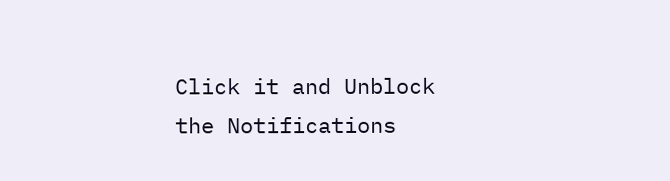Click it and Unblock the Notifications